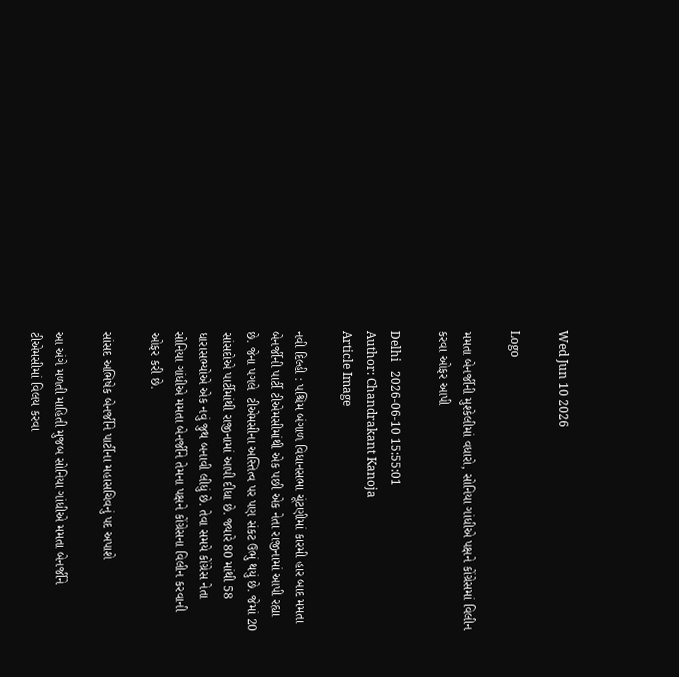Wed Jun 10 2026

Logo

મમતા બેનર્જીની મુશ્કેલીમાં વધારો, સોનિયા ગાંધીએ પક્ષને કોંગ્રેસમાં વિલીન કરવા ઓફર આપી

Delhi   2026-06-10 15:55:01
Author: Chandrakant Kanoja
Article Image

નવી દિલ્હી : પશ્ચિમ બંગાળ વિધાનસભા ચૂંટણીમાં કારમી હાર બાદ મમતા બેનર્જીની પાર્ટી ટીએમસીમાંથી એક પછી એક નેતા રાજીનામાં આપી રહ્યા છે. જેના પગલે  ટીએમસીના અસ્તિત્વ પર પણ સંકટ ઉભું થયું છે. જેમાં 20 સાંસદોએ પાર્ટીમાંથી રાજીનામાં આપી દીધા છે. જ્યારે 80 માંથી 58 ધારાસભ્યોએ એક નવું જુથ બનાવી લીધું છે. તેવા સમયે કોંગ્રેસ નેતા સોનિયા ગાંધીએ મમતા બેનર્જીને તેમના પક્ષને કોંગ્રેસના વિલીન કરવાની ઓફર કરી છે.

સાંસદ અભિષેક બેનર્જીને પાર્ટીના મહાસચિવનું પદ અપાશે

આ અંગે મળતી માહિતી મુજબ સોનિયા ગાંધીએ મમતા બેનર્જીને ટીએમસીમાં વિલય કરવા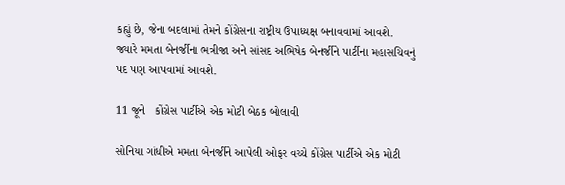કહ્યું છે, જેના બદલામાં તેમને કોંગ્રેસના રાષ્ટ્રીય ઉપાધ્યક્ષ બનાવવામાં આવશે. જ્યારે મમતા બેનર્જીના ભત્રીજા અને સાંસદ અભિષેક બેનર્જીને પાર્ટીના મહાસચિવનું પદ પણ આપવામાં આવશે.

11 જૂને   કોંગ્રેસ પાર્ટીએ એક મોટી બેઠક બોલાવી

સોનિયા ગાંધીએ મમતા બેનર્જીને આપેલી ઓફર વચ્ચે કોંગ્રેસ પાર્ટીએ એક મોટી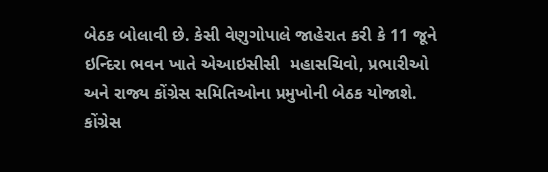બેઠક બોલાવી છે. કેસી વેણુગોપાલે જાહેરાત કરી કે 11 જૂને ઇન્દિરા ભવન ખાતે એઆઇસીસી  મહાસચિવો, પ્રભારીઓ અને રાજ્ય કોંગ્રેસ સમિતિઓના પ્રમુખોની બેઠક યોજાશે. કોંગ્રેસ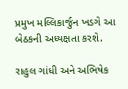પ્રમુખ મલ્લિકાર્જુન ખડગે આ બેઠકની અધ્યક્ષતા કરશે.

રાહુલ ગાંધી અને અભિષેક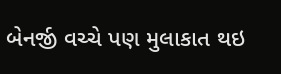બેનર્જી વચ્ચે પણ મુલાકાત થઇ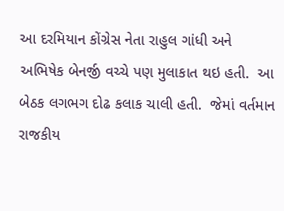આ દરમિયાન કોંગ્રેસ નેતા રાહુલ ગાંધી અને અભિષેક બેનર્જી વચ્ચે પણ મુલાકાત થઇ હતી.  આ બેઠક લગભગ દોઢ કલાક ચાલી હતી.  જેમાં વર્તમાન રાજકીય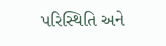પરિસ્થિતિ અને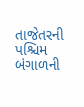તાજેતરની પશ્ચિમ બંગાળની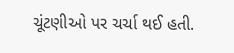ચૂંટણીઓ પર ચર્ચા થઈ હતી.